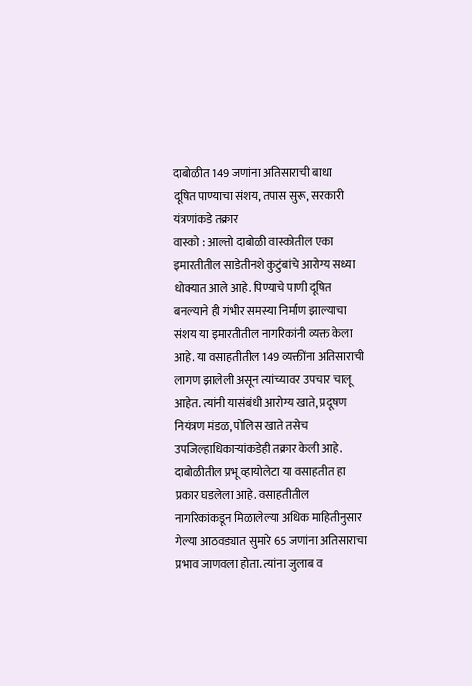दाबोळीत 149 जणांना अतिसाराची बाधा
दूषित पाण्याचा संशय, तपास सुरू, सरकारी यंत्रणांकडे तक्रार
वास्को : आल्तो दाबोळी वास्कोतील एका इमारतीतील साडेतीनशे कुटुंबांचे आरोग्य सध्या धोक्यात आले आहे. पिण्याचे पाणी दूषित बनल्याने ही गंभीर समस्या निर्माण झाल्याचा संशय या इमारतीतील नागरिकांनी व्यक्त केला आहे. या वसाहतीतील 149 व्यक्तींना अतिसाराची लागण झालेली असून त्यांच्यावर उपचार चालू आहेत. त्यांनी यासंबंधी आरोग्य खाते, प्रदूषण नियंत्रण मंडळ, पोलिस खाते तसेच उपजिल्हाधिकाऱ्यांकडेही तक्रार केली आहे. दाबोळीतील प्रभू व्हायोलेटा या वसाहतीत हा प्रकार घडलेला आहे. वसाहतीतील नागरिकांकडून मिळालेल्या अधिक माहितीनुसार गेल्या आठवड्यात सुमारे 65 जणांना अतिसाराचा प्रभाव जाणवला होता. त्यांना जुलाब व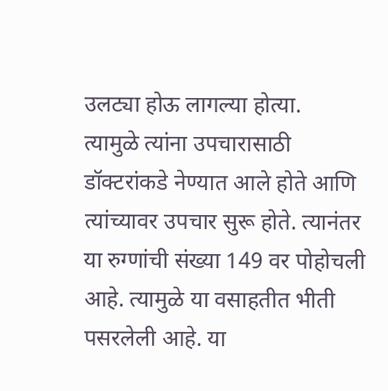उलट्या होऊ लागल्या होत्या.
त्यामुळे त्यांना उपचारासाठी डॉक्टरांकडे नेण्यात आले होते आणि त्यांच्यावर उपचार सुरू होते. त्यानंतर या रुग्णांची संख्या 149 वर पोहोचली आहे. त्यामुळे या वसाहतीत भीती पसरलेली आहे. या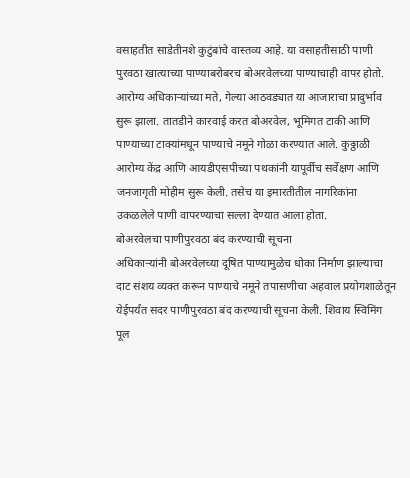वसाहतीत साडेतीनशे कुटुंबांचे वास्तव्य आहे. या वसाहतीसाठी पाणी पुरवठा खात्याच्या पाण्याबरोबरच बोअरवेलच्या पाण्याचाही वापर होतो. आरोग्य अधिकाऱ्यांच्या मते, गेल्या आठवड्यात या आजाराचा प्रादुर्भाव सुरू झाला. तातडीने कारवाई करत बोअरवेल, भूमिगत टाकी आणि पाण्याच्या टाक्यांमधून पाण्याचे नमूने गोळा करण्यात आले. कुठ्ठाळी आरोग्य केंद्र आणि आयडीएसपीच्या पथकांनी यापूर्वीच सर्वेक्षण आणि जनजागृती मोहीम सुरू केली. तसेच या इमारतीतील नागरिकांना उकळलेले पाणी वापरण्याचा सल्ला देण्यात आला होता.
बोअरवेलचा पाणीपुरवठा बंद करण्याची सूचना
अधिकाऱ्यांनी बोअरवेलच्या दूषित पाण्यामुळेच धोका निर्माण झाल्याचा दाट संशय व्यक्त करून पाण्याचे नमूने तपासणीचा अहवाल प्रयोगशाळेतून येईपर्यंत सदर पाणीपुरवठा बंद करण्याची सूचना केली. शिवाय स्विमिंग पूल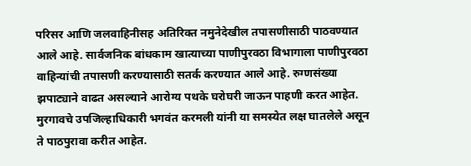परिसर आणि जलवाहिनीसह अतिरिक्त नमुनेदेखील तपासणीसाठी पाठवण्यात आले आहे. सार्वजनिक बांधकाम खात्याच्या पाणीपुरवठा विभागाला पाणीपुरवठा वाहिन्यांची तपासणी करण्यासाठी सतर्क करण्यात आले आहे. रुग्णसंख्या झपाट्याने वाढत असल्याने आरोग्य पथके घरोघरी जाऊन पाहणी करत आहेत. मुरगावचे उपजिल्हाधिकारी भगवंत करमली यांनी या समस्येत लक्ष घातलेले असून ते पाठपुरावा करीत आहेत.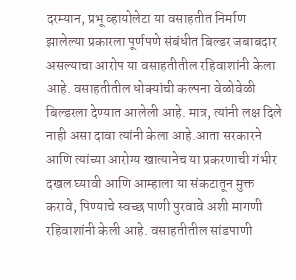दरम्यान, प्रभू व्हायोलेटा या वसाहतीत निर्माण झालेल्या प्रकारला पूर्णपणे संबंधीत बिल्डर जबाबदार असल्याचा आरोप या वसाहतीतील रहिवाशांनी केला आहे. वसाहतीतील धोक्यांची कल्पना वेळोवेळी बिल्डरला देण्यात आलेली आहे. मात्र, त्यांनी लक्ष दिले नाही असा दावा त्यांनी केला आहे.आता सरकारने आणि त्यांच्या आरोग्य खात्यानेच या प्रकरणाची गंभीर दखल घ्यावी आणि आम्हाला या संकटातून मुक्त करावे, पिण्याचे स्वच्छ पाणी पुरवावे अशी मागणी रहिवाशांनी केली आहे. वसाहतीतील सांडपाणी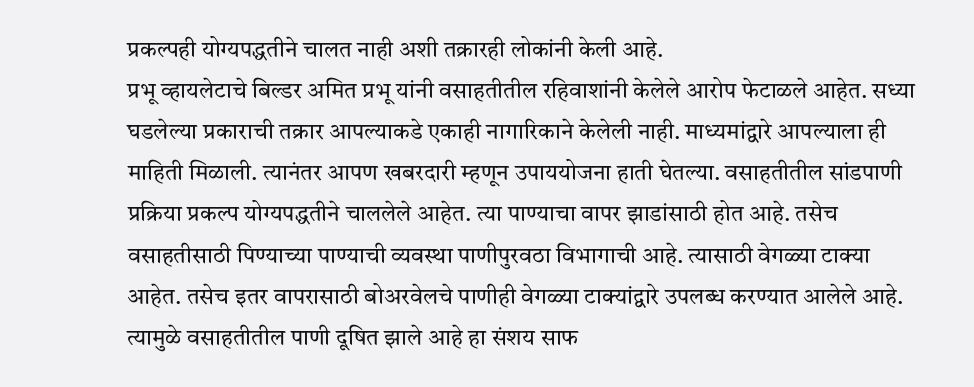प्रकल्पही योग्यपद्धतीने चालत नाही अशी तक्रारही लोकांनी केली आहे.
प्रभू व्हायलेटाचे बिल्डर अमित प्रभू यांनी वसाहतीतील रहिवाशांनी केलेले आरोप फेटाळले आहेत. सध्या घडलेल्या प्रकाराची तक्रार आपल्याकडे एकाही नागारिकाने केलेली नाही. माध्यमांद्वारे आपल्याला ही माहिती मिळाली. त्यानंतर आपण खबरदारी म्हणून उपाययोजना हाती घेतल्या. वसाहतीतील सांडपाणी प्रक्रिया प्रकल्प योग्यपद्धतीने चाललेले आहेत. त्या पाण्याचा वापर झाडांसाठी होत आहे. तसेच वसाहतीसाठी पिण्याच्या पाण्याची व्यवस्था पाणीपुरवठा विभागाची आहे. त्यासाठी वेगळ्या टाक्या आहेत. तसेच इतर वापरासाठी बोअरवेलचे पाणीही वेगळ्या टाक्यांद्वारे उपलब्ध करण्यात आलेले आहे. त्यामुळे वसाहतीतील पाणी दूषित झाले आहे हा संशय साफ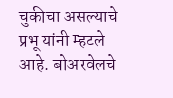चुकीचा असल्याचे प्रभू यांनी म्हटले आहे. बोअरवेलचे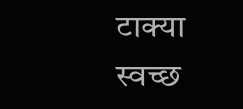टाक्या स्वच्छ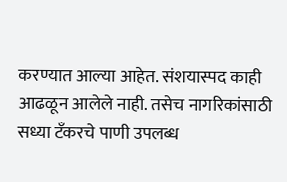करण्यात आल्या आहेत. संशयास्पद काही आढळून आलेले नाही. तसेच नागरिकांसाठी सध्या टँकरचे पाणी उपलब्ध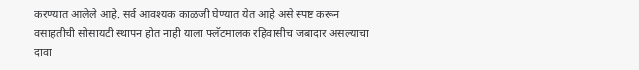करण्यात आलेले आहे. सर्व आवश्यक काळजी घेण्यात येत आहे असे स्पष्ट करून वसाहतीची सोसायटी स्थापन होत नाही याला फ्लॅटमालक रहिवासीच जबादार असल्याचा दावा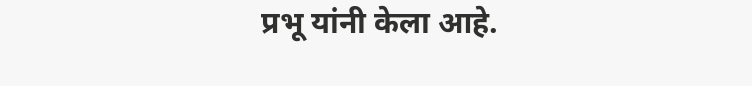प्रभू यांनी केला आहे.